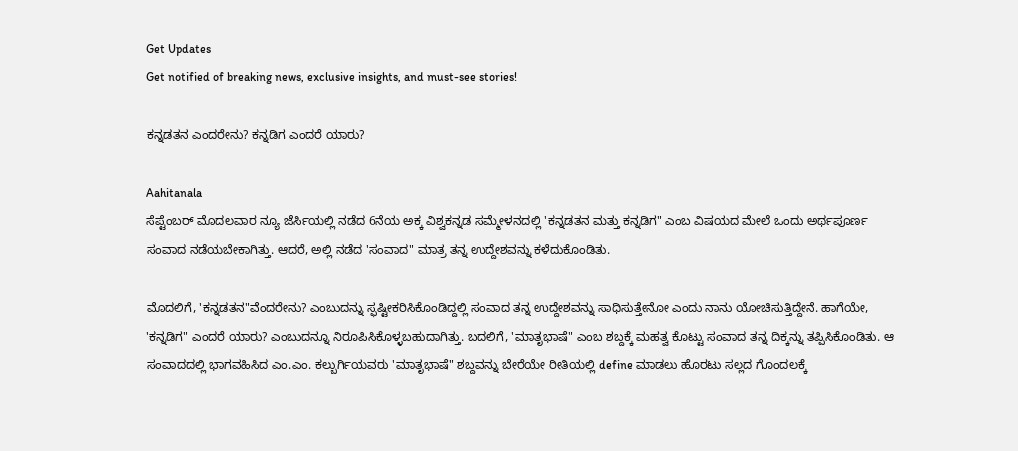Get Updates
Get notified of breaking news, exclusive insights, and must-see stories!

ಕನ್ನಡತನ ಎಂದರೇನು? ಕನ್ನಡಿಗ ಎಂದರೆ ಯಾರು?

Aahitanala
ಸೆಪ್ಟೆಂಬರ್ ಮೊದಲವಾರ ನ್ಯೂ ಜೆರ್ಸಿಯಲ್ಲಿ ನಡೆದ 6ನೆಯ ಅಕ್ಕ ವಿಶ್ವಕನ್ನಡ ಸಮ್ಮೇಳನದಲ್ಲಿ 'ಕನ್ನಡತನ ಮತ್ತು ಕನ್ನಡಿಗ" ಎಂಬ ವಿಷಯದ ಮೇಲೆ ಒಂದು ಅರ್ಥಪೂರ್ಣ ಸಂವಾದ ನಡೆಯಬೇಕಾಗಿತ್ತು. ಆದರೆ, ಅಲ್ಲಿ ನಡೆದ 'ಸಂವಾದ" ಮಾತ್ರ ತನ್ನ ಉದ್ದೇಶವನ್ನು ಕಳೆದುಕೊಂಡಿತು.

ಮೊದಲಿಗೆ, 'ಕನ್ನಡತನ"ವೆಂದರೇನು? ಎಂಬುದನ್ನು ಸ್ಫಷ್ಟೀಕರಿಸಿಕೊಂಡಿದ್ದಲ್ಲಿ ಸಂವಾದ ತನ್ನ ಉದ್ದೇಶವನ್ನು ಸಾಧಿಸುತ್ತೇನೋ ಎಂದು ನಾನು ಯೋಚಿಸುತ್ತಿದ್ದೇನೆ. ಹಾಗೆಯೇ, 'ಕನ್ನಡಿಗ" ಎಂದರೆ ಯಾರು? ಎಂಬುದನ್ನೂ ನಿರೂಪಿಸಿಕೊಳ್ಳಬಹುದಾಗಿತ್ತು. ಬದಲಿಗೆ, 'ಮಾತೃಭಾಷೆ" ಎಂಬ ಶಬ್ದಕ್ಕೆ ಮಹತ್ವ ಕೊಟ್ಟು ಸಂವಾದ ತನ್ನ ದಿಕ್ಕನ್ನು ತಪ್ಪಿಸಿಕೊಂಡಿತು. ಆ ಸಂವಾದದಲ್ಲಿ ಭಾಗವಹಿಸಿದ ಎಂ.ಎಂ. ಕಲ್ಬುರ್ಗಿಯವರು 'ಮಾತೃಭಾಷೆ" ಶಬ್ದವನ್ನು ಬೇರೆಯೇ ರೀತಿಯಲ್ಲಿ define ಮಾಡಲು ಹೊರಟು ಸಲ್ಲದ ಗೊಂದಲಕ್ಕೆ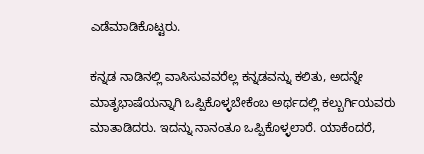ಎಡೆಮಾಡಿಕೊಟ್ಟರು.

ಕನ್ನಡ ನಾಡಿನಲ್ಲಿ ವಾಸಿಸುವವರೆಲ್ಲ ಕನ್ನಡವನ್ನು ಕಲಿತು, ಅದನ್ನೇ ಮಾತೃಭಾಷೆಯನ್ನಾಗಿ ಒಪ್ಪಿಕೊಳ್ಳಬೇಕೆಂಬ ಅರ್ಥದಲ್ಲಿ ಕಲ್ಬುರ್ಗಿಯವರು ಮಾತಾಡಿದರು. ಇದನ್ನು ನಾನಂತೂ ಒಪ್ಪಿಕೊಳ್ಳಲಾರೆ. ಯಾಕೆಂದರೆ,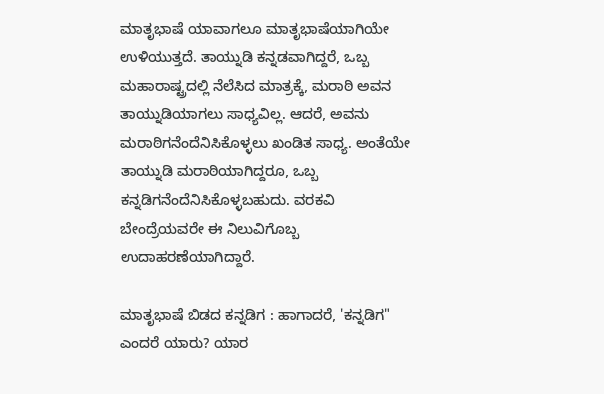ಮಾತೃಭಾಷೆ ಯಾವಾಗಲೂ ಮಾತೃಭಾಷೆಯಾಗಿಯೇ ಉಳಿಯುತ್ತದೆ. ತಾಯ್ನುಡಿ ಕನ್ನಡವಾಗಿದ್ದರೆ, ಒಬ್ಬ ಮಹಾರಾಷ್ಟ್ರದಲ್ಲಿ ನೆಲೆಸಿದ ಮಾತ್ರಕ್ಕೆ, ಮರಾಠಿ ಅವನ ತಾಯ್ನುಡಿಯಾಗಲು ಸಾಧ್ಯವಿಲ್ಲ. ಆದರೆ, ಅವನು ಮರಾಠಿಗನೆಂದೆನಿಸಿಕೊಳ್ಳಲು ಖಂಡಿತ ಸಾಧ್ಯ. ಅಂತೆಯೇ ತಾಯ್ನುಡಿ ಮರಾಠಿಯಾಗಿದ್ದರೂ, ಒಬ್ಬ ಕನ್ನಡಿಗನೆಂದೆನಿಸಿಕೊಳ್ಳಬಹುದು. ವರಕವಿ ಬೇಂದ್ರೆಯವರೇ ಈ ನಿಲುವಿಗೊಬ್ಬ ಉದಾಹರಣೆಯಾಗಿದ್ದಾರೆ.

ಮಾತೃಭಾಷೆ ಬಿಡದ ಕನ್ನಡಿಗ : ಹಾಗಾದರೆ, 'ಕನ್ನಡಿಗ" ಎಂದರೆ ಯಾರು? ಯಾರ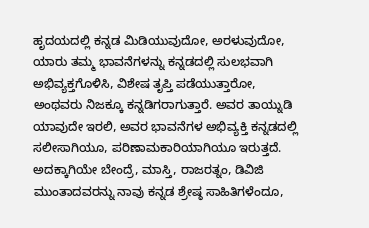ಹೃದಯದಲ್ಲಿ ಕನ್ನಡ ಮಿಡಿಯುವುದೋ, ಅರಳುವುದೋ, ಯಾರು ತಮ್ಮ ಭಾವನೆಗಳನ್ನು ಕನ್ನಡದಲ್ಲಿ ಸುಲಭವಾಗಿ ಅಭಿವ್ಯಕ್ತಗೊಳಿಸಿ, ವಿಶೇಷ ತೃಪ್ತಿ ಪಡೆಯುತ್ತಾರೋ, ಅಂಥವರು ನಿಜಕ್ಕೂ ಕನ್ನಡಿಗರಾಗುತ್ತಾರೆ. ಅವರ ತಾಯ್ನುಡಿ ಯಾವುದೇ ಇರಲಿ, ಅವರ ಭಾವನೆಗಳ ಅಭಿವ್ಯಕ್ತಿ ಕನ್ನಡದಲ್ಲಿ ಸಲೀಸಾಗಿಯೂ, ಪರಿಣಾಮಕಾರಿಯಾಗಿಯೂ ಇರುತ್ತದೆ. ಅದಕ್ಕಾಗಿಯೇ ಬೇಂದ್ರೆ, ಮಾಸ್ತಿ, ರಾಜರತ್ನಂ, ಡಿವಿಜಿ ಮುಂತಾದವರನ್ನು ನಾವು ಕನ್ನಡ ಶ್ರೇಷ್ಠ ಸಾಹಿತಿಗಳೆಂದೂ,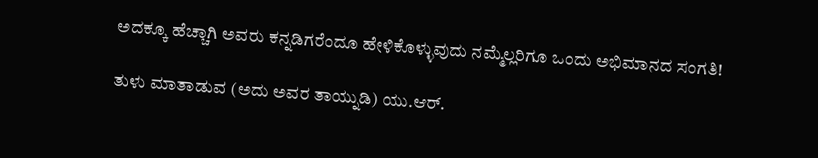ಅದಕ್ಕೂ ಹೆಚ್ಚಾಗಿ ಅವರು ಕನ್ನಡಿಗರೆಂದೂ ಹೇಳಿಕೊಳ್ಳುವುದು ನಮ್ಮೆಲ್ಲರಿಗೂ ಒಂದು ಅಭಿಮಾನದ ಸಂಗತಿ!

ತುಳು ಮಾತಾಡುವ (ಅದು ಅವರ ತಾಯ್ನುಡಿ) ಯು.ಆರ್.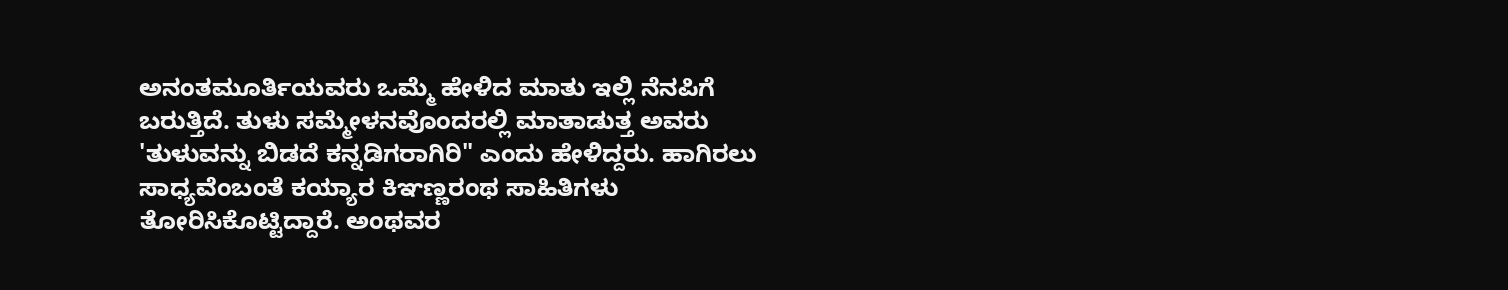ಅನಂತಮೂರ್ತಿಯವರು ಒಮ್ಮೆ ಹೇಳಿದ ಮಾತು ಇಲ್ಲಿ ನೆನಪಿಗೆ ಬರುತ್ತಿದೆ. ತುಳು ಸಮ್ಮೇಳನವೊಂದರಲ್ಲಿ ಮಾತಾಡುತ್ತ ಅವರು 'ತುಳುವನ್ನು ಬಿಡದೆ ಕನ್ನಡಿಗರಾಗಿರಿ" ಎಂದು ಹೇಳಿದ್ದರು. ಹಾಗಿರಲು ಸಾಧ್ಯವೆಂಬಂತೆ ಕಯ್ಯಾರ ಕಿಞಣ್ಣರಂಥ ಸಾಹಿತಿಗಳು ತೋರಿಸಿಕೊಟ್ಟಿದ್ದಾರೆ. ಅಂಥವರ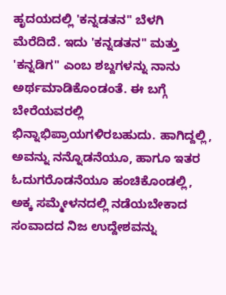ಹೃದಯದಲ್ಲಿ 'ಕನ್ನಡತನ" ಬೆಳಗಿ ಮೆರೆದಿದೆ. ಇದು 'ಕನ್ನಡತನ" ಮತ್ತು 'ಕನ್ನಡಿಗ" ಎಂಬ ಶಬ್ದಗಳನ್ನು ನಾನು ಅರ್ಥಮಾಡಿಕೊಂಡಂತೆ. ಈ ಬಗ್ಗೆ ಬೇರೆಯವರಲ್ಲಿ ಭಿನ್ನಾಭಿಪ್ರಾಯಗಳಿರಬಹುದು. ಹಾಗಿದ್ದಲ್ಲಿ, ಅವನ್ನು ನನ್ನೊಡನೆಯೂ, ಹಾಗೂ ಇತರ ಓದುಗರೊಡನೆಯೂ ಹಂಚಿಕೊಂಡಲ್ಲಿ, ಅಕ್ಕ ಸಮ್ಮೇಳನದಲ್ಲಿ ನಡೆಯಬೇಕಾದ ಸಂವಾದದ ನಿಜ ಉದ್ದೇಶವನ್ನು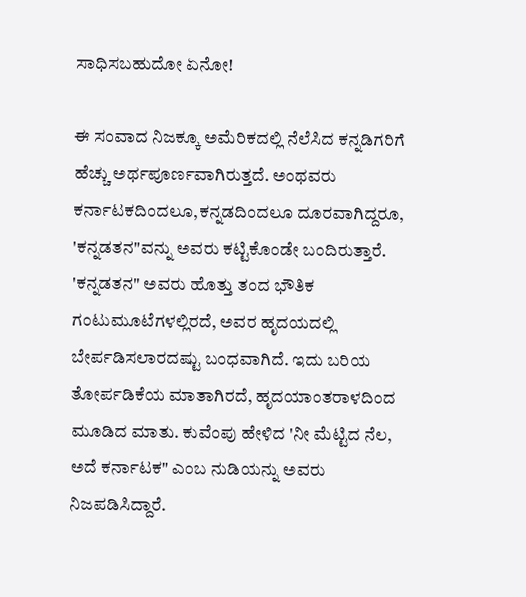ಸಾಧಿಸಬಹುದೋ ಏನೋ!

ಈ ಸಂವಾದ ನಿಜಕ್ಕೂ ಅಮೆರಿಕದಲ್ಲಿ ನೆಲೆಸಿದ ಕನ್ನಡಿಗರಿಗೆ ಹೆಚ್ಚು ಅರ್ಥಪೂರ್ಣವಾಗಿರುತ್ತದೆ. ಅಂಥವರು ಕರ್ನಾಟಕದಿಂದಲೂ,ಕನ್ನಡದಿಂದಲೂ ದೂರವಾಗಿದ್ದರೂ, 'ಕನ್ನಡತನ"ವನ್ನು ಅವರು ಕಟ್ಟಿಕೊಂಡೇ ಬಂದಿರುತ್ತಾರೆ. 'ಕನ್ನಡತನ" ಅವರು ಹೊತ್ತು ತಂದ ಭೌತಿಕ ಗಂಟುಮೂಟೆಗಳಲ್ಲಿರದೆ, ಅವರ ಹೃದಯದಲ್ಲಿ ಬೇರ್ಪಡಿಸಲಾರದಷ್ಟು ಬಂಧವಾಗಿದೆ. ಇದು ಬರಿಯ ತೋರ್ಪಡಿಕೆಯ ಮಾತಾಗಿರದೆ, ಹೃದಯಾಂತರಾಳದಿಂದ ಮೂಡಿದ ಮಾತು. ಕುವೆಂಪು ಹೇಳಿದ 'ನೀ ಮೆಟ್ಟಿದ ನೆಲ, ಅದೆ ಕರ್ನಾಟಕ" ಎಂಬ ನುಡಿಯನ್ನು ಅವರು ನಿಜಪಡಿಸಿದ್ದಾರೆ.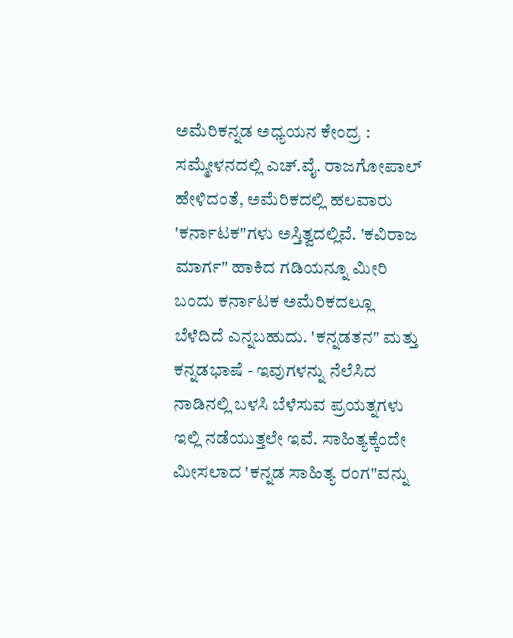ಅಮೆರಿಕನ್ನಡ ಅಧ್ಯಯನ ಕೇಂದ್ರ : ಸಮ್ಮೇಳನದಲ್ಲಿ ಎಚ್.ವೈ. ರಾಜಗೋಪಾಲ್ ಹೇಳಿದಂತೆ, ಅಮೆರಿಕದಲ್ಲಿ ಹಲವಾರು 'ಕರ್ನಾಟಕ"ಗಳು ಅಸ್ತಿತ್ವದಲ್ಲಿವೆ. 'ಕವಿರಾಜ ಮಾರ್ಗ" ಹಾಕಿದ ಗಡಿಯನ್ನೂ ಮೀರಿ ಬಂದು ಕರ್ನಾಟಕ ಅಮೆರಿಕದಲ್ಲೂ ಬೆಳೆದಿದೆ ಎನ್ನಬಹುದು. 'ಕನ್ನಡತನ" ಮತ್ತು ಕನ್ನಡಭಾಷೆ - ಇವುಗಳನ್ನು ನೆಲೆಸಿದ ನಾಡಿನಲ್ಲಿ ಬಳಸಿ ಬೆಳೆಸುವ ಪ್ರಯತ್ನಗಳು ಇಲ್ಲಿ ನಡೆಯುತ್ತಲೇ ಇವೆ. ಸಾಹಿತ್ಯಕ್ಕೆಂದೇ ಮೀಸಲಾದ 'ಕನ್ನಡ ಸಾಹಿತ್ಯ ರಂಗ"ವನ್ನು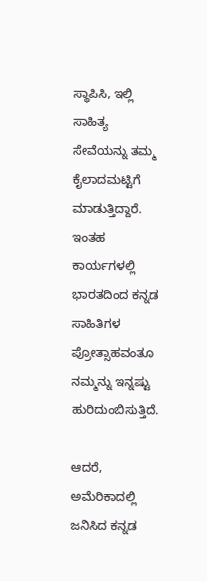ಸ್ಥಾಪಿಸಿ, ಇಲ್ಲಿ ಸಾಹಿತ್ಯ ಸೇವೆಯನ್ನು ತಮ್ಮ ಕೈಲಾದಮಟ್ಟಿಗೆ ಮಾಡುತ್ತಿದ್ದಾರೆ. ಇಂತಹ ಕಾರ್ಯಗಳಲ್ಲಿ ಭಾರತದಿಂದ ಕನ್ನಡ ಸಾಹಿತಿಗಳ ಪ್ರೋತ್ಸಾಹವಂತೂ ನಮ್ಮನ್ನು ಇನ್ನಷ್ಟು ಹುರಿದುಂಬಿಸುತ್ತಿದೆ.

ಆದರೆ, ಅಮೆರಿಕಾದಲ್ಲಿ ಜನಿಸಿದ ಕನ್ನಡ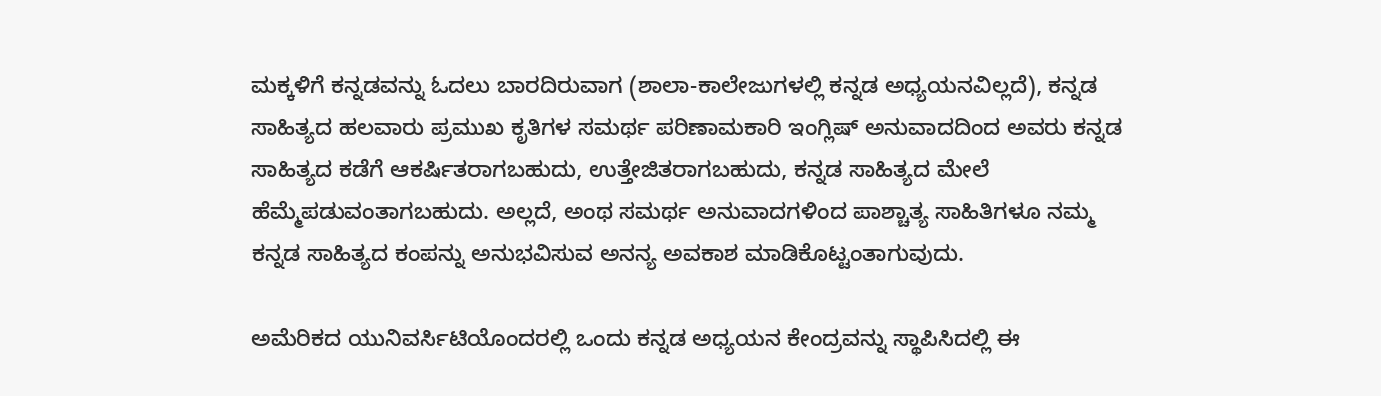ಮಕ್ಕಳಿಗೆ ಕನ್ನಡವನ್ನು ಓದಲು ಬಾರದಿರುವಾಗ (ಶಾಲಾ-ಕಾಲೇಜುಗಳಲ್ಲಿ ಕನ್ನಡ ಅಧ್ಯಯನವಿಲ್ಲದೆ), ಕನ್ನಡ ಸಾಹಿತ್ಯದ ಹಲವಾರು ಪ್ರಮುಖ ಕೃತಿಗಳ ಸಮರ್ಥ ಪರಿಣಾಮಕಾರಿ ಇಂಗ್ಲಿಷ್ ಅನುವಾದದಿಂದ ಅವರು ಕನ್ನಡ ಸಾಹಿತ್ಯದ ಕಡೆಗೆ ಆಕರ್ಷಿತರಾಗಬಹುದು, ಉತ್ತೇಜಿತರಾಗಬಹುದು, ಕನ್ನಡ ಸಾಹಿತ್ಯದ ಮೇಲೆ ಹೆಮ್ಮೆಪಡುವಂತಾಗಬಹುದು. ಅಲ್ಲದೆ, ಅಂಥ ಸಮರ್ಥ ಅನುವಾದಗಳಿಂದ ಪಾಶ್ಚಾತ್ಯ ಸಾಹಿತಿಗಳೂ ನಮ್ಮ ಕನ್ನಡ ಸಾಹಿತ್ಯದ ಕಂಪನ್ನು ಅನುಭವಿಸುವ ಅನನ್ಯ ಅವಕಾಶ ಮಾಡಿಕೊಟ್ಟಂತಾಗುವುದು.

ಅಮೆರಿಕದ ಯುನಿವರ್ಸಿಟಿಯೊಂದರಲ್ಲಿ ಒಂದು ಕನ್ನಡ ಅಧ್ಯಯನ ಕೇಂದ್ರವನ್ನು ಸ್ಥಾಪಿಸಿದಲ್ಲಿ ಈ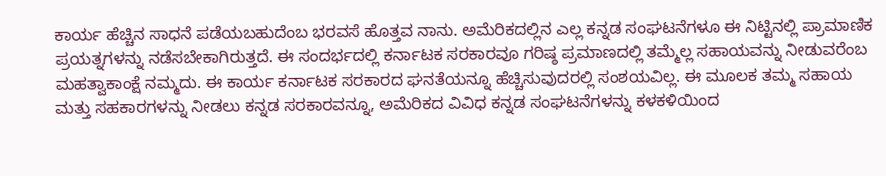ಕಾರ್ಯ ಹೆಚ್ಚಿನ ಸಾಧನೆ ಪಡೆಯಬಹುದೆಂಬ ಭರವಸೆ ಹೊತ್ತವ ನಾನು. ಅಮೆರಿಕದಲ್ಲಿನ ಎಲ್ಲ ಕನ್ನಡ ಸಂಘಟನೆಗಳೂ ಈ ನಿಟ್ಟಿನಲ್ಲಿ ಪ್ರಾಮಾಣಿಕ ಪ್ರಯತ್ನಗಳನ್ನು ನಡೆಸಬೇಕಾಗಿರುತ್ತದೆ. ಈ ಸಂದರ್ಭದಲ್ಲಿ ಕರ್ನಾಟಕ ಸರಕಾರವೂ ಗರಿಷ್ಠ ಪ್ರಮಾಣದಲ್ಲಿ ತಮ್ಮೆಲ್ಲ ಸಹಾಯವನ್ನು ನೀಡುವರೆಂಬ ಮಹತ್ವಾಕಾಂಕ್ಷೆ ನಮ್ಮದು. ಈ ಕಾರ್ಯ ಕರ್ನಾಟಕ ಸರಕಾರದ ಘನತೆಯನ್ನೂ ಹೆಚ್ಚಿಸುವುದರಲ್ಲಿ ಸಂಶಯವಿಲ್ಲ. ಈ ಮೂಲಕ ತಮ್ಮ ಸಹಾಯ ಮತ್ತು ಸಹಕಾರಗಳನ್ನು ನೀಡಲು ಕನ್ನಡ ಸರಕಾರವನ್ನೂ, ಅಮೆರಿಕದ ವಿವಿಧ ಕನ್ನಡ ಸಂಘಟನೆಗಳನ್ನು ಕಳಕಳಿಯಿಂದ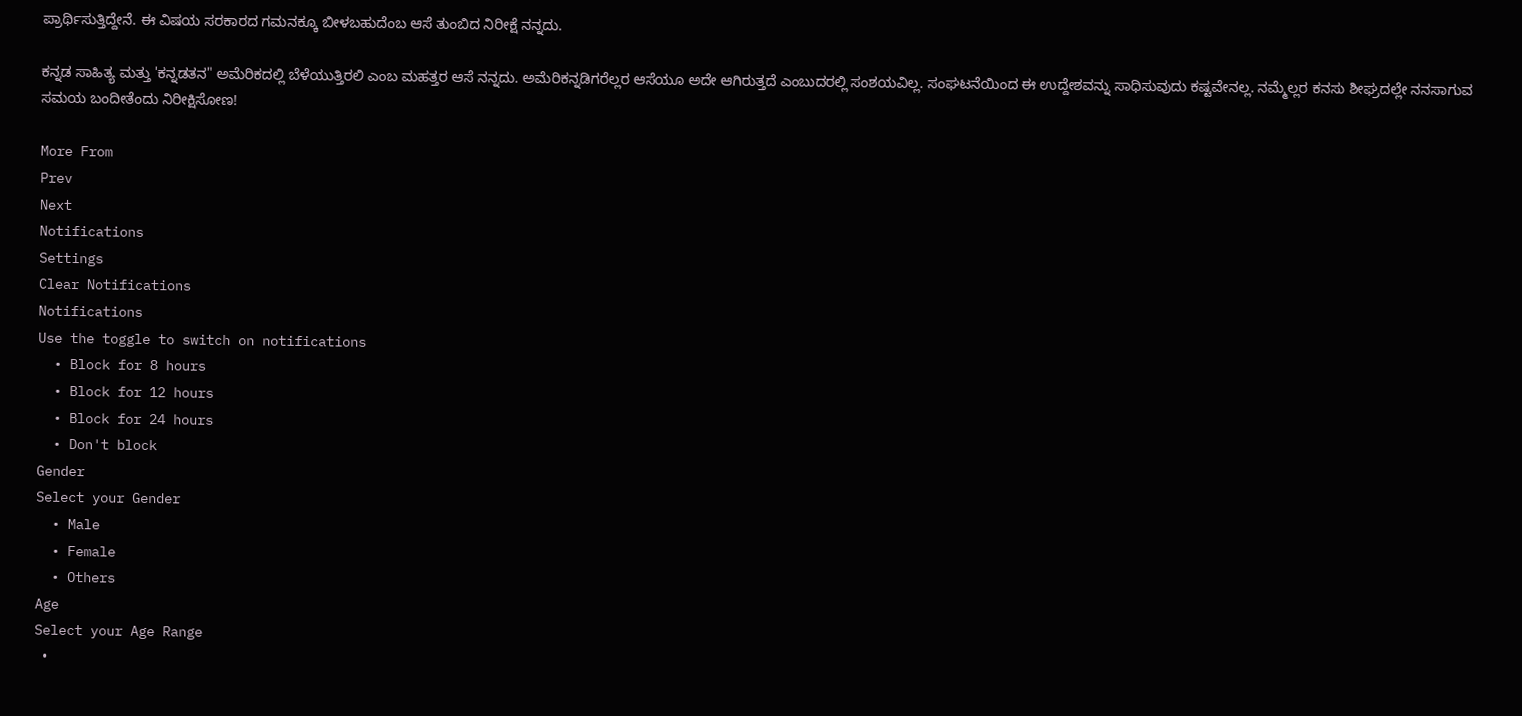ಪ್ರಾರ್ಥಿಸುತ್ತಿದ್ದೇನೆ. ಈ ವಿಷಯ ಸರಕಾರದ ಗಮನಕ್ಕೂ ಬೀಳಬಹುದೆಂಬ ಆಸೆ ತುಂಬಿದ ನಿರೀಕ್ಷೆ ನನ್ನದು.

ಕನ್ನಡ ಸಾಹಿತ್ಯ ಮತ್ತು 'ಕನ್ನಡತನ" ಅಮೆರಿಕದಲ್ಲಿ ಬೆಳೆಯುತ್ತಿರಲಿ ಎಂಬ ಮಹತ್ತರ ಆಸೆ ನನ್ನದು. ಅಮೆರಿಕನ್ನಡಿಗರೆಲ್ಲರ ಆಸೆಯೂ ಅದೇ ಆಗಿರುತ್ತದೆ ಎಂಬುದರಲ್ಲಿ ಸಂಶಯವಿಲ್ಲ. ಸಂಘಟನೆಯಿಂದ ಈ ಉದ್ದೇಶವನ್ನು ಸಾಧಿಸುವುದು ಕಷ್ಟವೇನಲ್ಲ. ನಮ್ಮೆಲ್ಲರ ಕನಸು ಶೀಘ್ರದಲ್ಲೇ ನನಸಾಗುವ ಸಮಯ ಬಂದೀತೆಂದು ನಿರೀಕ್ಷಿಸೋಣ!

More From
Prev
Next
Notifications
Settings
Clear Notifications
Notifications
Use the toggle to switch on notifications
  • Block for 8 hours
  • Block for 12 hours
  • Block for 24 hours
  • Don't block
Gender
Select your Gender
  • Male
  • Female
  • Others
Age
Select your Age Range
  •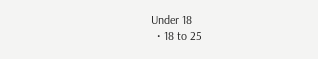Under 18
  • 18 to 25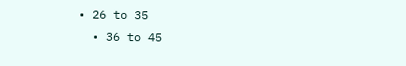• 26 to 35
  • 36 to 45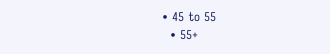• 45 to 55
  • 55+